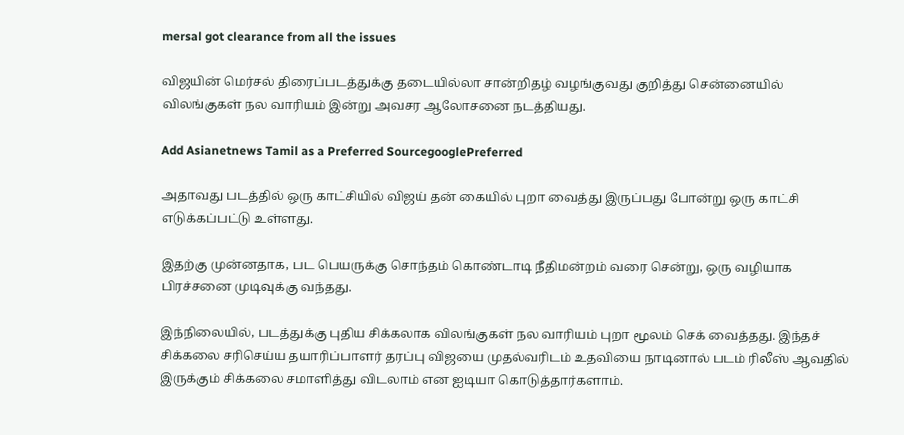mersal got clearance from all the issues

விஜயின் மெர்சல் திரைப்படத்துக்கு தடையில்லா சான்றிதழ் வழங்குவது குறித்து சென்னையில் விலங்குகள் நல வாரியம் இன்று அவசர ஆலோசனை நடத்தியது.

Add Asianetnews Tamil as a Preferred SourcegooglePreferred

அதாவது படத்தில் ஒரு காட்சியில் விஜய் தன் கையில் புறா வைத்து இருப்பது போன்று ஒரு காட்சி எடுக்கப்பட்டு உள்ளது.

இதற்கு முன்னதாக, பட பெயருக்கு சொந்தம் கொண்டாடி நீதிமன்றம் வரை சென்று, ஒரு வழியாக பிரச்சனை முடிவுக்கு வந்தது.

இந்நிலையில், படத்துக்கு புதிய சிக்கலாக விலங்குகள் நல வாரியம் புறா மூலம் செக் வைத்தது. இந்தச் சிக்கலை சரிசெய்ய தயாரிப்பாளர் தரப்பு விஜயை முதல்வரிடம் உதவியை நாடினால் படம் ரிலீஸ் ஆவதில் இருக்கும் சிக்கலை சமாளித்து விடலாம் என ஐடியா கொடுத்தார்களாம்.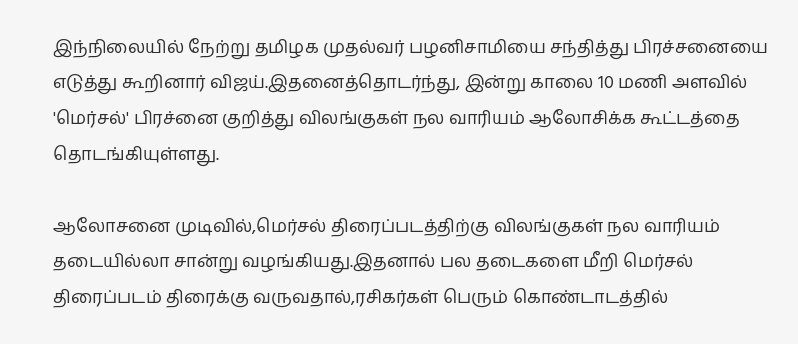இந்நிலையில் நேற்று தமிழக முதல்வர் பழனிசாமியை சந்தித்து பிரச்சனையை எடுத்து கூறினார் விஜய்.இதனைத்தொடர்ந்து, இன்று காலை 10 மணி அளவில் 'மெர்சல்' பிரச்னை குறித்து விலங்குகள் நல வாரியம் ஆலோசிக்க கூட்டத்தை தொடங்கியுள்ளது.

ஆலோசனை முடிவில்,மெர்சல் திரைப்படத்திற்கு விலங்குகள் நல வாரியம் தடையில்லா சான்று வழங்கியது.இதனால் பல தடைகளை மீறி மெர்சல் திரைப்படம் திரைக்கு வருவதால்,ரசிகர்கள் பெரும் கொண்டாடத்தில்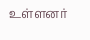உள்ளனர்